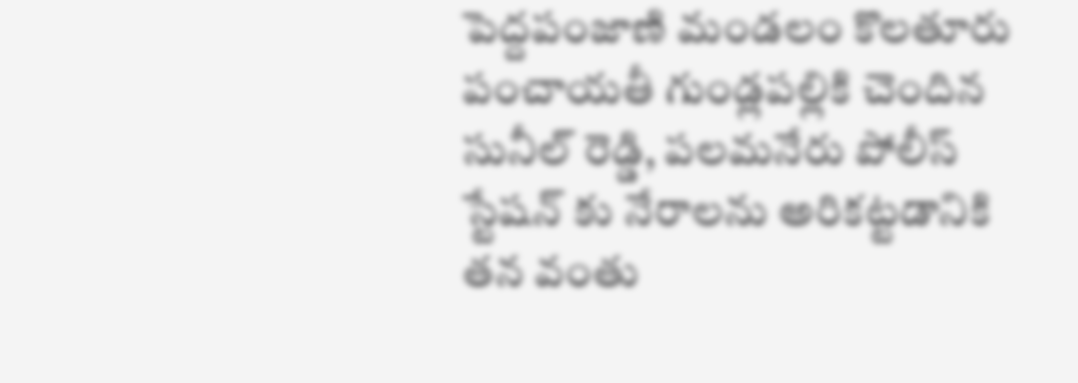పెద్దపంజాణి మండలం కొలతూరు పంచాయతీ గుండ్లపల్లికి చెందిన సునీల్ రెడ్డి, పలమనేరు పోలీస్ స్టేషన్ కు నేరాలను అరికట్టడానికి తన వంతు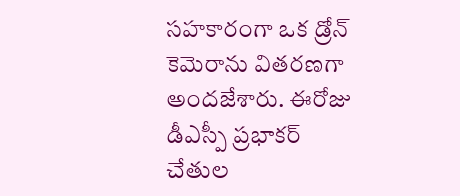సహకారంగా ఒక డ్రోన్ కెమెరాను వితరణగా అందజేశారు. ఈరోజు డీఎస్పీ ప్రభాకర్ చేతుల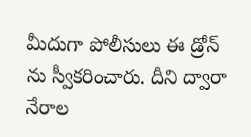మీదుగా పోలీసులు ఈ డ్రోన్ ను స్వీకరించారు. దీని ద్వారా నేరాల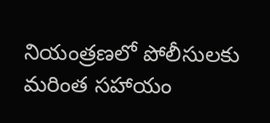నియంత్రణలో పోలీసులకు మరింత సహాయం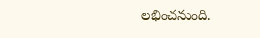లభించనుంది.